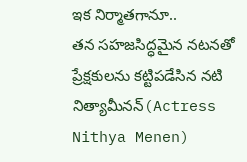ఇక నిర్మాతగానూ..
తన సహజసిద్ధమైన నటనతో ప్రేక్షకులను కట్టిపడేసిన నటి నిత్యామీనన్(Actress Nithya Menen)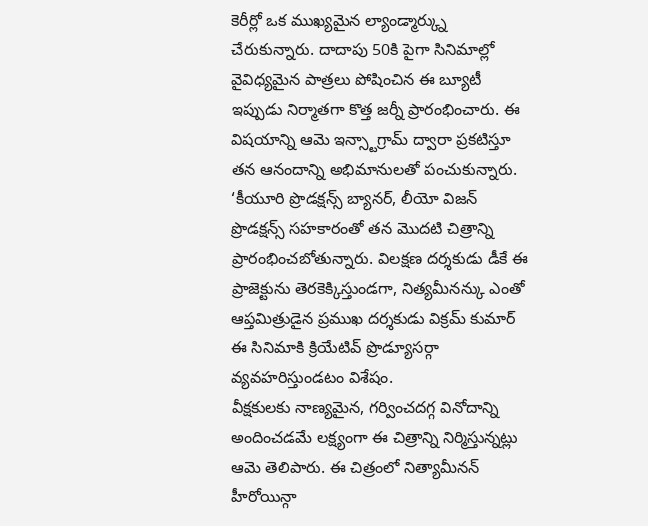కెరీర్లో ఒక ముఖ్యమైన ల్యాండ్మార్క్ను చేరుకున్నారు. దాదాపు 50కి పైగా సినిమాల్లో వైవిధ్యమైన పాత్రలు పోషించిన ఈ బ్యూటీ ఇప్పుడు నిర్మాతగా కొత్త జర్నీ ప్రారంభించారు. ఈ విషయాన్ని ఆమె ఇన్స్టాగ్రామ్ ద్వారా ప్రకటిస్తూ తన ఆనందాన్ని అభిమానులతో పంచుకున్నారు.
‘కీయూరి ప్రొడక్షన్స్ బ్యానర్, లీయో విజన్ ప్రొడక్షన్స్ సహకారంతో తన మొదటి చిత్రాన్ని ప్రారంభించబోతున్నారు. విలక్షణ దర్శకుడు డీకే ఈ ప్రాజెక్టును తెరకెక్కిస్తుండగా, నిత్యమీనన్కు ఎంతో ఆప్తమిత్రుడైన ప్రముఖ దర్శకుడు విక్రమ్ కుమార్ ఈ సినిమాకి క్రియేటివ్ ప్రొడ్యూసర్గా వ్యవహరిస్తుండటం విశేషం.
వీక్షకులకు నాణ్యమైన, గర్వించదగ్గ వినోదాన్ని అందించడమే లక్ష్యంగా ఈ చిత్రాన్ని నిర్మిస్తున్నట్లు ఆమె తెలిపారు. ఈ చిత్రంలో నిత్యామీనన్ హీరోయిన్గా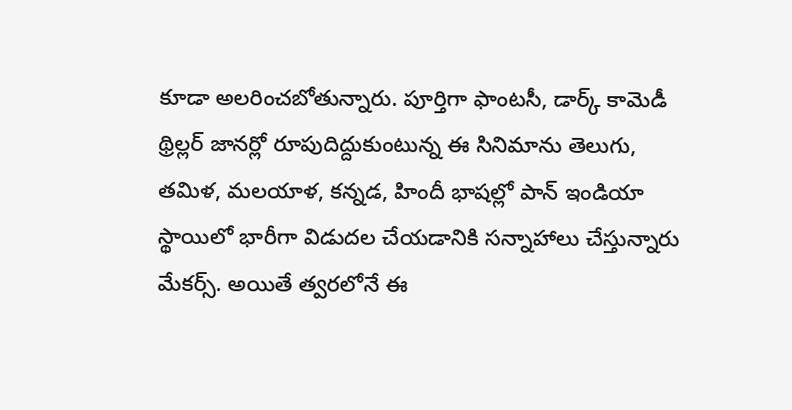కూడా అలరించబోతున్నారు. పూర్తిగా ఫాంటసీ, డార్క్ కామెడీ థ్రిల్లర్ జానర్లో రూపుదిద్దుకుంటున్న ఈ సినిమాను తెలుగు, తమిళ, మలయాళ, కన్నడ, హిందీ భాషల్లో పాన్ ఇండియా స్థాయిలో భారీగా విడుదల చేయడానికి సన్నాహాలు చేస్తున్నారు మేకర్స్. అయితే త్వరలోనే ఈ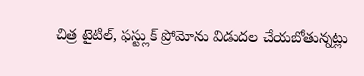చిత్ర టైటిల్, ఫస్ట్లుక్ ప్రోమోను విడుదల చేయబోతున్నట్లు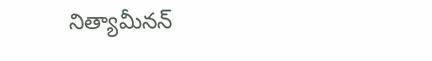నిత్యామీనన్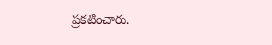ప్రకటించారు.